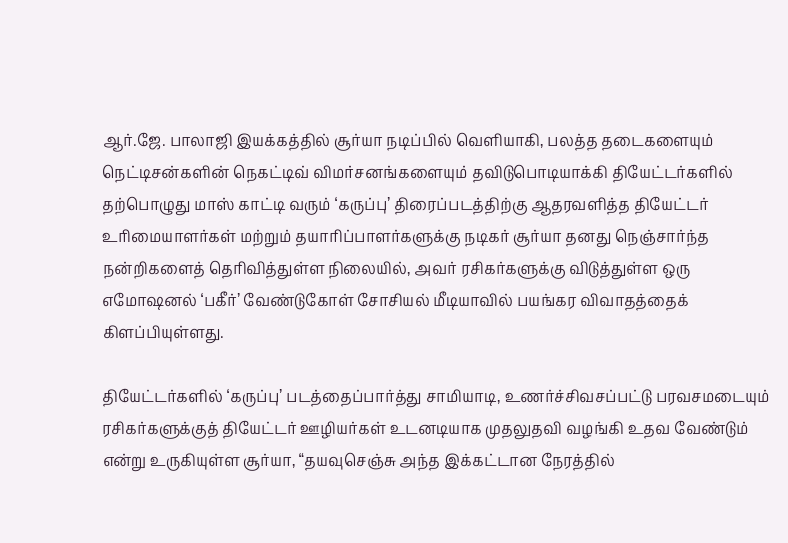ஆர்.ஜே. பாலாஜி இயக்கத்தில் சூர்யா நடிப்பில் வெளியாகி, பலத்த தடைகளையும் நெட்டிசன்களின் நெகட்டிவ் விமர்சனங்களையும் தவிடுபொடியாக்கி தியேட்டர்களில் தற்பொழுது மாஸ் காட்டி வரும் ‘கருப்பு’ திரைப்படத்திற்கு ஆதரவளித்த தியேட்டர் உரிமையாளர்கள் மற்றும் தயாரிப்பாளர்களுக்கு நடிகர் சூர்யா தனது நெஞ்சார்ந்த நன்றிகளைத் தெரிவித்துள்ள நிலையில், அவர் ரசிகர்களுக்கு விடுத்துள்ள ஒரு எமோஷனல் ‘பகீர்’ வேண்டுகோள் சோசியல் மீடியாவில் பயங்கர விவாதத்தைக் கிளப்பியுள்ளது.

தியேட்டர்களில் ‘கருப்பு’ படத்தைப்பார்த்து சாமியாடி, உணர்ச்சிவசப்பட்டு பரவசமடையும் ரசிகர்களுக்குத் தியேட்டர் ஊழியர்கள் உடனடியாக முதலுதவி வழங்கி உதவ வேண்டும் என்று உருகியுள்ள சூர்யா, “தயவுசெஞ்சு அந்த இக்கட்டான நேரத்தில்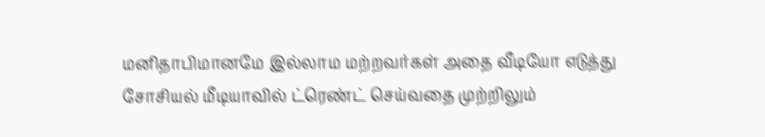மனிதாபிமானமே இல்லாம மற்றவர்கள் அதை வீடியோ எடுத்து சோசியல் மீடியாவில் ட்ரெண்ட் செய்வதை முற்றிலும்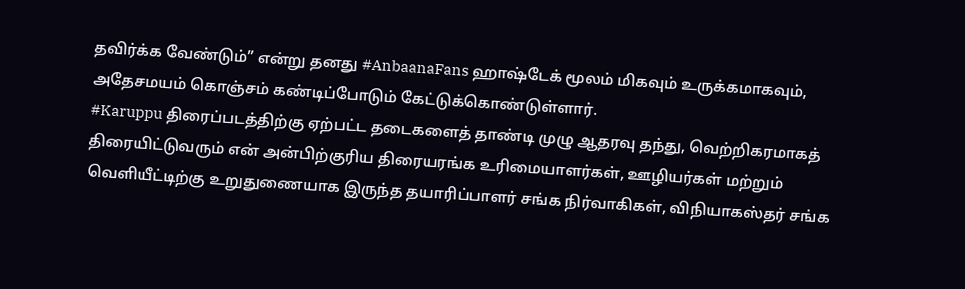தவிர்க்க வேண்டும்” என்று தனது #AnbaanaFans ஹாஷ்டேக் மூலம் மிகவும் உருக்கமாகவும், அதேசமயம் கொஞ்சம் கண்டிப்போடும் கேட்டுக்கொண்டுள்ளார்.
#Karuppu திரைப்படத்திற்கு ஏற்பட்ட தடைகளைத் தாண்டி முழு ஆதரவு தந்து, வெற்றிகரமாகத் திரையிட்டுவரும் என் அன்பிற்குரிய திரையரங்க உரிமையாளர்கள், ஊழியர்கள் மற்றும் வெளியீட்டிற்கு உறுதுணையாக இருந்த தயாரிப்பாளர் சங்க நிர்வாகிகள், விநியாகஸ்தர் சங்க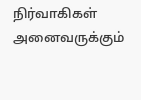நிர்வாகிகள் அனைவருக்கும்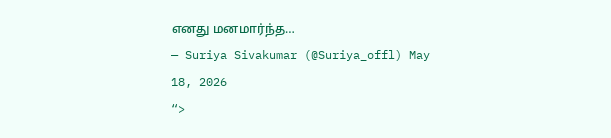எனது மனமார்ந்த…
— Suriya Sivakumar (@Suriya_offl) May 18, 2026
“>